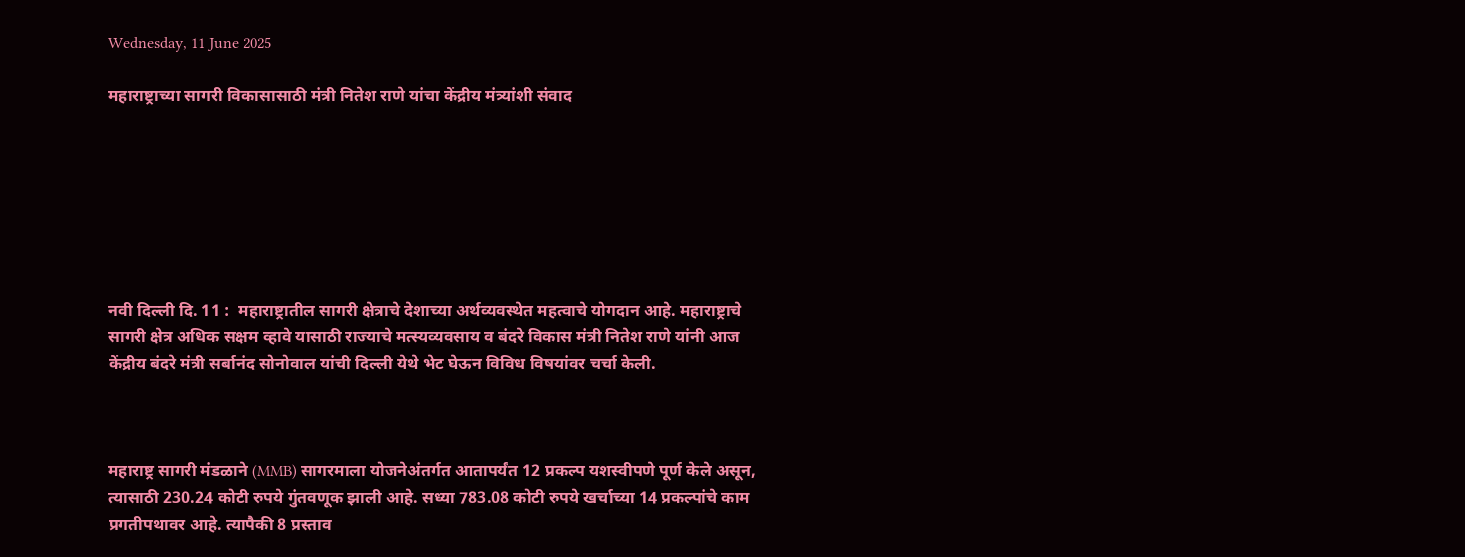Wednesday, 11 June 2025

महाराष्ट्राच्या सागरी विकासासाठी मंत्री नितेश राणे यांचा केंद्रीय मंत्र्यांशी संवाद







नवी दिल्ली दि. 11 :  महाराष्ट्रातील सागरी क्षेत्राचे देशाच्या अर्थव्यवस्थेत महत्वाचे योगदान आहे. महाराष्ट्राचे सागरी क्षेत्र अधिक सक्षम व्हावे यासाठी राज्याचे मत्स्यव्यवसाय व बंदरे विकास मंत्री नितेश राणे यांनी आज केंद्रीय बंदरे मंत्री सर्बानंद सोनोवाल यांची दिल्ली येथे भेट घेऊन विविध विषयांवर चर्चा केली.



महाराष्ट्र सागरी मंडळाने (MMB) सागरमाला योजनेअंतर्गत आतापर्यंत 12 प्रकल्प यशस्वीपणे पूर्ण केले असून, त्यासाठी 230.24 कोटी रुपये गुंतवणूक झाली आहे. सध्या 783.08 कोटी रुपये खर्चाच्या 14 प्रकल्पांचे काम प्रगतीपथावर आहे. त्यापैकी 8 प्रस्ताव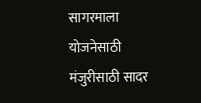सागरमाला योजनेसाठी मंजुरीसाठी सादर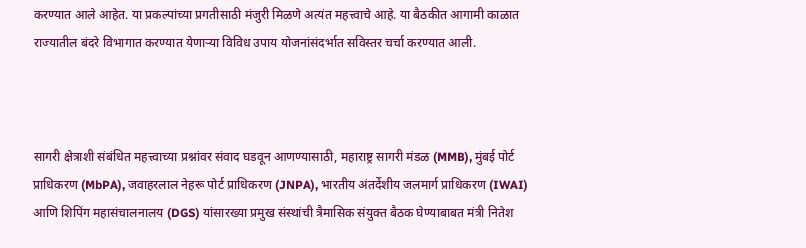करण्यात आले आहेत. या प्रकल्पांच्या प्रगतीसाठी मंजुरी मिळणे अत्यंत महत्त्वाचे आहे. या बैठकीत आगामी काळात राज्यातील बंदरे विभागात करण्यात येणाऱ्या विविध उपाय योजनांसंदर्भात सविस्तर चर्चा करण्यात आली.



सागरी क्षेत्राशी संबंधित महत्त्वाच्या प्रश्नांवर संवाद घडवून आणण्यासाठी, महाराष्ट्र सागरी मंडळ (MMB), मुंबई पोर्ट प्राधिकरण (MbPA), जवाहरलाल नेहरू पोर्ट प्राधिकरण (JNPA), भारतीय अंतर्देशीय जलमार्ग प्राधिकरण (IWAI) आणि शिपिंग महासंचालनालय (DGS) यांसारख्या प्रमुख संस्थांची त्रैमासिक संयुक्त बैठक घेण्याबाबत मंत्री नितेश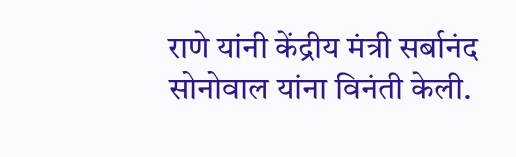राणे यांनी केंद्रीय मंत्री सर्बानंद सोनोवाल यांना विनंती केली.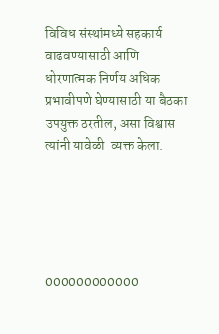विविध संस्थांमध्ये सहकार्य वाढवण्यासाठी आणि धोरणात्मक निर्णय अधिक प्रभावीपणे घेण्यासाठी या बैठका उपयुक्त ठरतील, असा विश्वास त्यांनी यावेळी  व्यक्त केला.





000000000000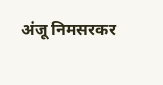अंजू निमसरकर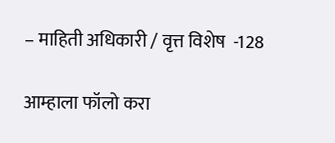– माहिती अधिकारी / वृत्त विशेष  -128

आम्हाला फॉलो करा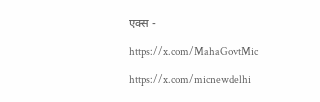एक्स -

https://x.com/MahaGovtMic

https://x.com/micnewdelhi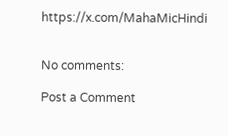https://x.com/MahaMicHindi


No comments:

Post a Comment